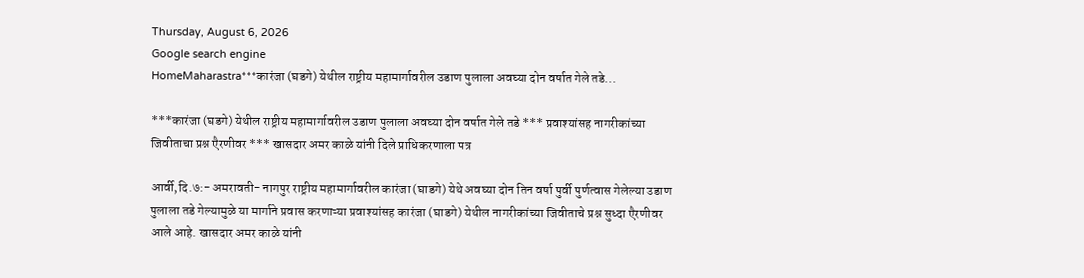Thursday, August 6, 2026
Google search engine
HomeMaharastra***कारंजा (घडगे) येथील राष्ट्रीय महामार्गावरील उडाण पुलाला अवघ्या दोन वर्षात गेले तडे...

***कारंजा (घडगे) येथील राष्ट्रीय महामार्गावरील उडाण पुलाला अवघ्या दोन वर्षात गेले तडे *** प्रवाश्यांसह नागरीकांच्या जिवीताचा प्रश्न एैरणीवर *** खासदार अमर काळे यांनी दिले प्राधिकरणाला पत्र

आर्वी,दि.७:- अमरावती- नागपुर राष्ट्रीय महामार्गावरील कारंजा (घाडगे) येथे अवघ्या दोन तिन वर्षा पुर्वी पुर्णत्वास गेलेल्या उडाण पुलाला तडे गेल्यामुळे या मार्गाने प्रवास करणाऱ्या प्रवाश्यांसह कारंजा (घाडगे) येथील नागरीकांच्या जिवीताचे प्रश्न सुध्दा एैरणीवर आले आहे. खासदार अमर काळे यांनी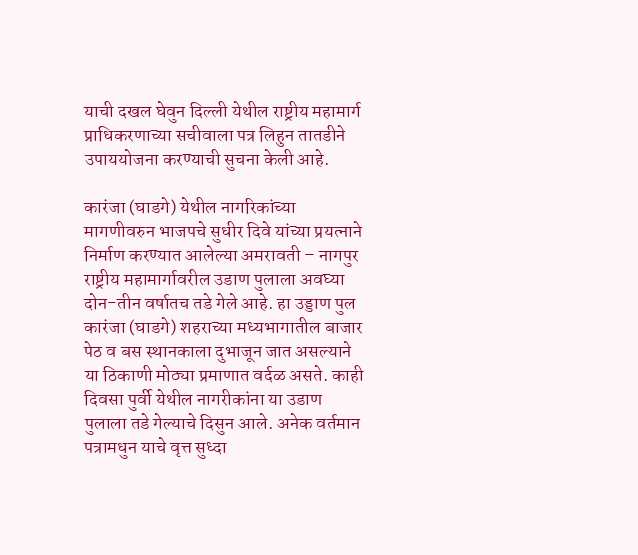याची दखल घेवुन दिल्ली येथील राष्ट्रीय महामार्ग प्राधिकरणाच्या सचीवाला पत्र लिहुन तातडीने उपाययोजना करण्याची सुचना केली आहे.

कारंजा (घाडगे) येथील नागरिकांच्या मागणीवरुन भाजपचे सुधीर दिवे यांच्या प्रयत्नाने निर्माण करण्यात आलेल्या अमरावती – नागपुर राष्ट्रीय महामार्गावरील उडाण पुलाला अवघ्या दोन-तीन वर्षातच तडे गेले आहे. हा उड्डाण पुल कारंजा (घाडगे) शहराच्या मध्यभागातील बाजार पेठ व बस स्थानकाला दुभाजून जात असल्याने या ठिकाणी मोठ्या प्रमाणात वर्दळ असते. काही दिवसा पुर्वी येथील नागरीकांना या उडाण पुलाला तडे गेल्याचे दिसुन आले. अनेक वर्तमान पत्रामधुन याचे वृत्त सुध्दा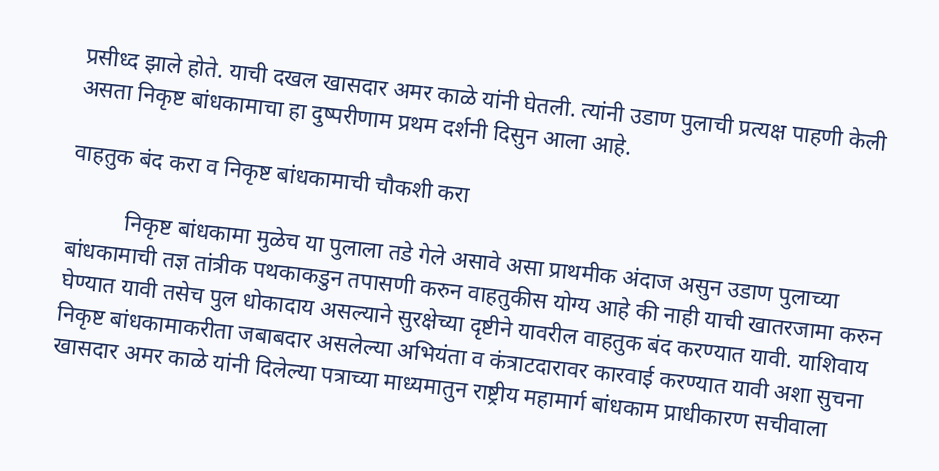प्रसीध्द झाले होते. याची दखल खासदार अमर काळे यांनी घेतली. त्यांनी उडाण पुलाची प्रत्यक्ष पाहणी केली असता निकृष्ट बांधकामाचा हा दुष्परीणाम प्रथम दर्शनी दिसुन आला आहे.

वाहतुक बंद करा व निकृष्ट बांधकामाची चौकशी करा

          निकृष्ट बांधकामा मुळेच या पुलाला तडे गेले असावे असा प्राथमीक अंदाज असुन उडाण पुलाच्या बांधकामाची तज्ञ तांत्रीक पथकाकडुन तपासणी करुन वाहतुकीस योग्य आहे की नाही याची खातरजामा करुन घेण्यात यावी तसेच पुल धोकादाय असल्याने सुरक्षेच्या दृष्टीने यावरील वाहतुक बंद करण्यात यावी. याशिवाय निकृष्ट बांधकामाकरीता जबाबदार असलेल्या अभियंता व कंत्राटदारावर कारवाई करण्यात यावी अशा सुचना खासदार अमर काळे यांनी दिलेल्या पत्राच्या माध्यमातुन राष्ट्रीय महामार्ग बांधकाम प्राधीकारण सचीवाला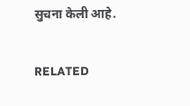सुचना केली आहे.

RELATED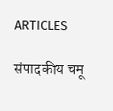ARTICLES

संपादकीय चमू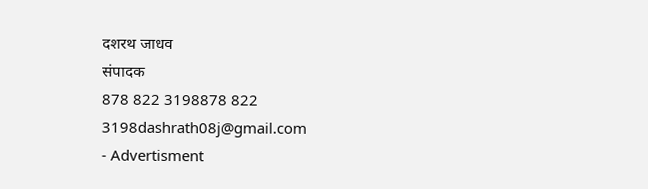दशरथ जाधव
संपादक
878 822 3198878 822 3198dashrath08j@gmail.com
- Advertisment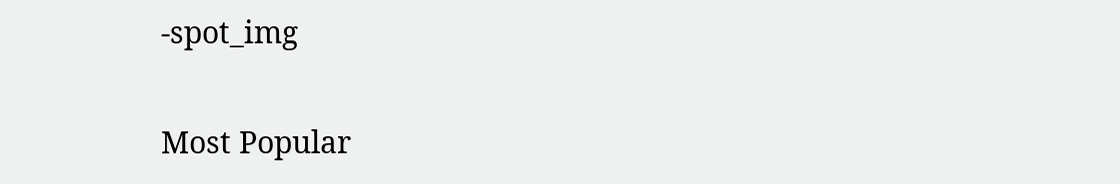-spot_img

Most Popular